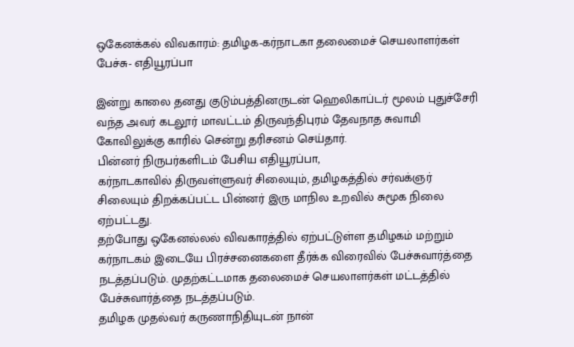ஒகேனக்கல் விவகாரம்: தமிழக-கர்நாடகா தலைமைச் செயலாளர்கள் பேச்சு- எதியூரப்பா

இன்று காலை தனது குடும்பத்தினருடன் ஹெலிகாப்டர் மூலம் புதுச்சேரி வந்த அவர் கடலூர் மாவட்டம் திருவந்திபுரம் தேவநாத சுவாமி கோவிலுக்கு காரில் சென்று தரிசனம் செய்தார்.
பின்னர் நிருபர்களிடம் பேசிய எதியூரப்பா,
கர்நாடகாவில் திருவள்ளுவர் சிலையும், தமிழகத்தில் சர்வக்ஞர் சிலையும் திறக்கப்பட்ட பின்னர் இரு மாநில உறவில் சுமூக நிலை ஏற்பட்டது.
தற்போது ஒகேனல்லல் விவகாரத்தில் ஏற்பட்டுள்ள தமிழகம் மற்றும் கர்நாடகம் இடையே பிரச்சனைகளை தீர்க்க விரைவில் பேச்சுவார்த்தை நடத்தப்படும். முதற்கட்டமாக தலைமைச் செயலாளர்கள் மட்டத்தில் பேச்சுவார்த்தை நடத்தப்படும்.
தமிழக முதல்வர் கருணாநிதியுடன் நான்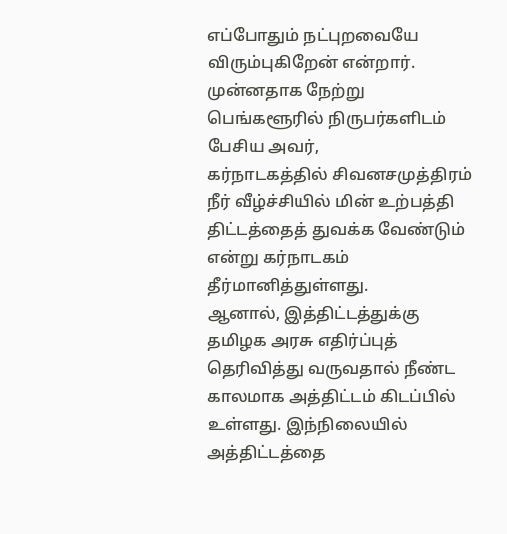எப்போதும் நட்புறவையே விரும்புகிறேன் என்றார்.
முன்னதாக நேற்று பெங்களூரில் நிருபர்களிடம் பேசிய அவர்,
கர்நாடகத்தில் சிவனசமுத்திரம் நீர் வீழ்ச்சியில் மின் உற்பத்தி திட்டத்தைத் துவக்க வேண்டும் என்று கர்நாடகம் தீர்மானித்துள்ளது.
ஆனால், இத்திட்டத்துக்கு தமிழக அரசு எதிர்ப்புத் தெரிவித்து வருவதால் நீண்ட காலமாக அத்திட்டம் கிடப்பில் உள்ளது. இந்நிலையில் அத்திட்டத்தை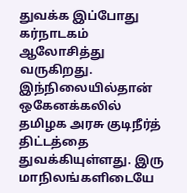துவக்க இப்போது கர்நாடகம் ஆலோசித்து வருகிறது.
இந்நிலையில்தான் ஒகேனக்கலில் தமிழக அரசு குடிநீர்த் திட்டத்தை துவக்கியுள்ளது. இரு மாநிலங்களிடையே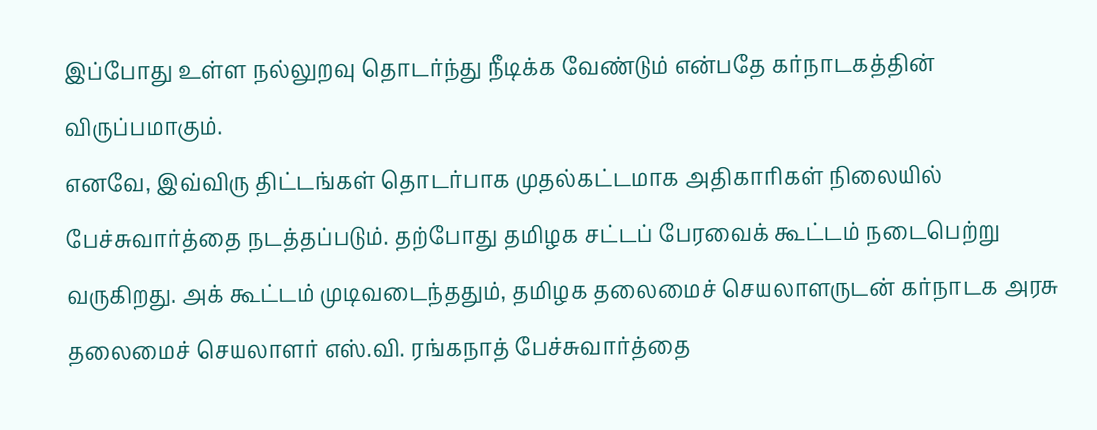இப்போது உள்ள நல்லுறவு தொடர்ந்து நீடிக்க வேண்டும் என்பதே கர்நாடகத்தின் விருப்பமாகும்.
எனவே, இவ்விரு திட்டங்கள் தொடர்பாக முதல்கட்டமாக அதிகாரிகள் நிலையில் பேச்சுவார்த்தை நடத்தப்படும். தற்போது தமிழக சட்டப் பேரவைக் கூட்டம் நடைபெற்று வருகிறது. அக் கூட்டம் முடிவடைந்ததும், தமிழக தலைமைச் செயலாளருடன் கர்நாடக அரசு தலைமைச் செயலாளர் எஸ்.வி. ரங்கநாத் பேச்சுவார்த்தை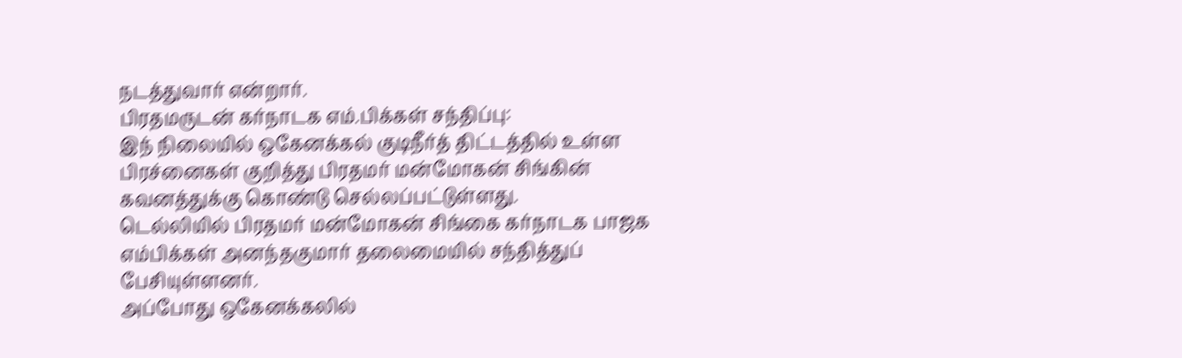நடத்துவார் என்றார்.
பிரதமருடன் கர்நாடக எம்.பிக்கள் சந்திப்பு:
இந் நிலையில் ஒகேனக்கல் குடிநீர்த் திட்டத்தில் உள்ள பிரச்னைகள் குறித்து பிரதமர் மன்மோகன் சிங்கின் கவனத்துக்கு கொண்டு செல்லப்பட்டுள்ளது.
டெல்லியில் பிரதமர் மன்மோகன் சிங்கை கர்நாடக பாஜக எம்பிக்கள் அனந்தகுமார் தலைமையில் சந்தித்துப் பேசியுள்ளனர்.
அப்போது ஒகேனக்கலில்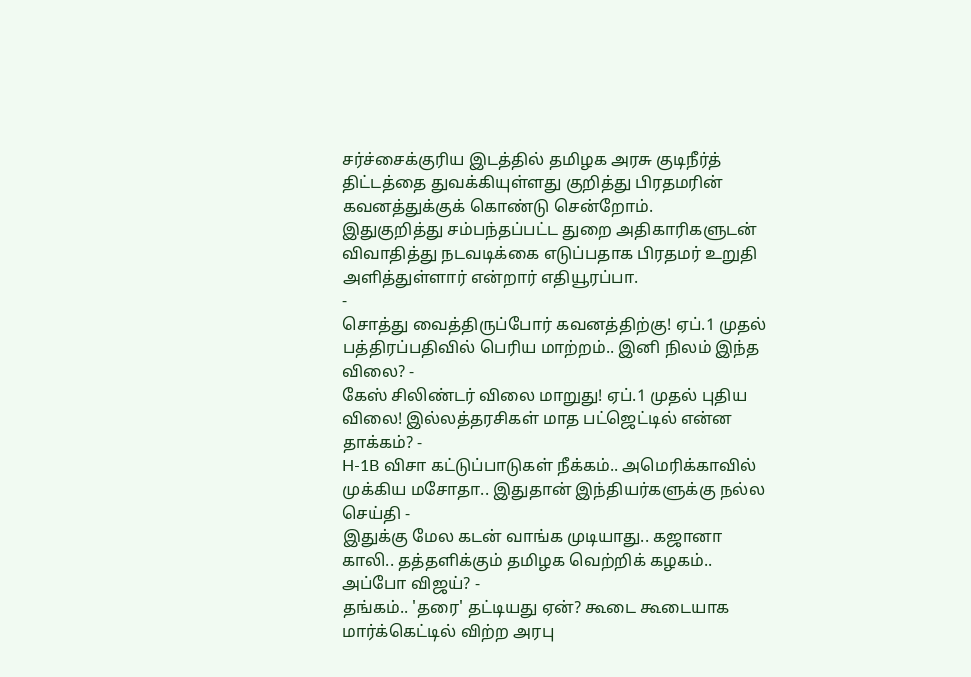சர்ச்சைக்குரிய இடத்தில் தமிழக அரசு குடிநீர்த் திட்டத்தை துவக்கியுள்ளது குறித்து பிரதமரின் கவனத்துக்குக் கொண்டு சென்றோம்.
இதுகுறித்து சம்பந்தப்பட்ட துறை அதிகாரிகளுடன் விவாதித்து நடவடிக்கை எடுப்பதாக பிரதமர் உறுதி அளித்துள்ளார் என்றார் எதியூரப்பா.
-
சொத்து வைத்திருப்போர் கவனத்திற்கு! ஏப்.1 முதல் பத்திரப்பதிவில் பெரிய மாற்றம்.. இனி நிலம் இந்த விலை? -
கேஸ் சிலிண்டர் விலை மாறுது! ஏப்.1 முதல் புதிய விலை! இல்லத்தரசிகள் மாத பட்ஜெட்டில் என்ன தாக்கம்? -
H-1B விசா கட்டுப்பாடுகள் நீக்கம்.. அமெரிக்காவில் முக்கிய மசோதா.. இதுதான் இந்தியர்களுக்கு நல்ல செய்தி -
இதுக்கு மேல கடன் வாங்க முடியாது.. கஜானா காலி.. தத்தளிக்கும் தமிழக வெற்றிக் கழகம்.. அப்போ விஜய்? -
தங்கம்.. 'தரை' தட்டியது ஏன்? கூடை கூடையாக மார்க்கெட்டில் விற்ற அரபு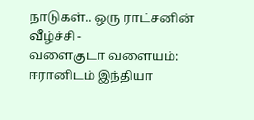நாடுகள்.. ஒரு ராட்சனின் வீழ்ச்சி -
வளைகுடா வளையம்: ஈரானிடம் இந்தியா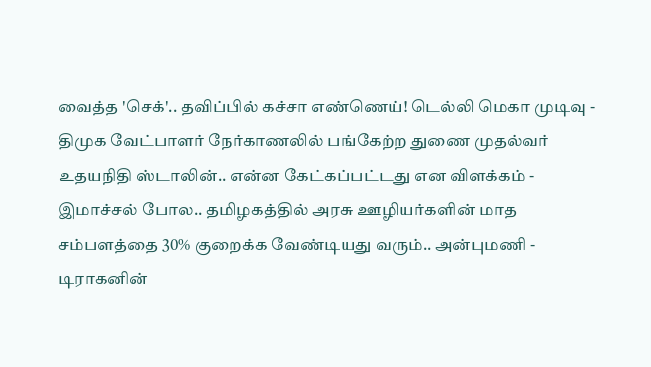வைத்த 'செக்'.. தவிப்பில் கச்சா எண்ணெய்! டெல்லி மெகா முடிவு -
திமுக வேட்பாளர் நேர்காணலில் பங்கேற்ற துணை முதல்வர் உதயநிதி ஸ்டாலின்.. என்ன கேட்கப்பட்டது என விளக்கம் -
இமாச்சல் போல.. தமிழகத்தில் அரசு ஊழியர்களின் மாத சம்பளத்தை 30% குறைக்க வேண்டியது வரும்.. அன்புமணி -
டிராகனின்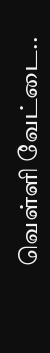வெள்ளி வேட்டை..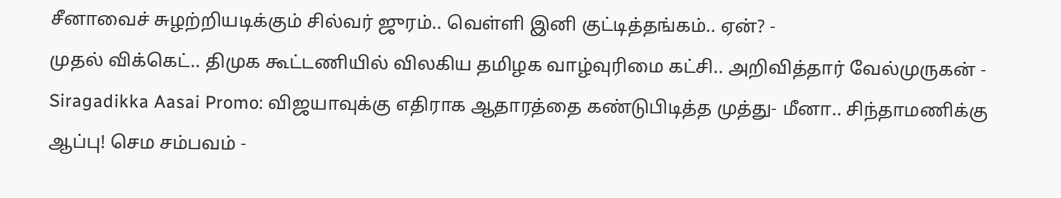சீனாவைச் சுழற்றியடிக்கும் சில்வர் ஜுரம்.. வெள்ளி இனி குட்டித்தங்கம்.. ஏன்? -
முதல் விக்கெட்.. திமுக கூட்டணியில் விலகிய தமிழக வாழ்வுரிமை கட்சி.. அறிவித்தார் வேல்முருகன் -
Siragadikka Aasai Promo: விஜயாவுக்கு எதிராக ஆதாரத்தை கண்டுபிடித்த முத்து- மீனா.. சிந்தாமணிக்கு ஆப்பு! செம சம்பவம் -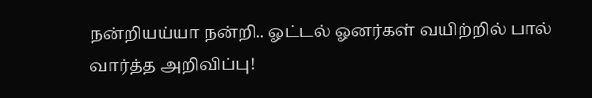நன்றியய்யா நன்றி.. ஓட்டல் ஓனர்கள் வயிற்றில் பால் வார்த்த அறிவிப்பு!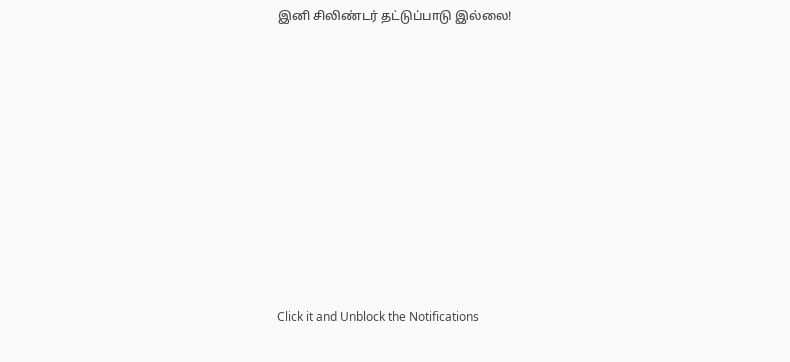இனி சிலிண்டர் தட்டுப்பாடு இல்லை!












Click it and Unblock the Notifications